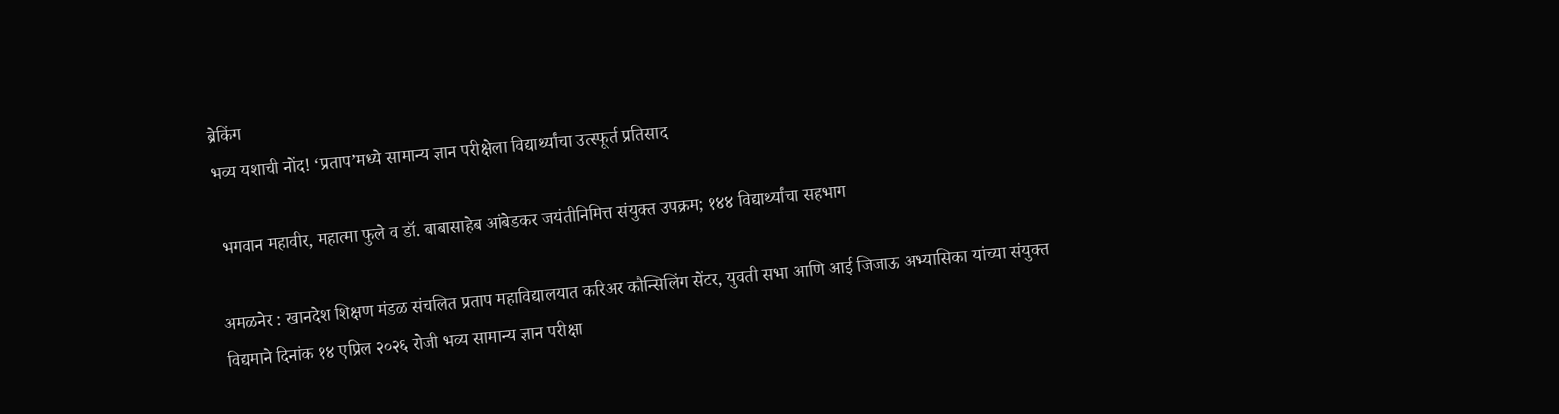ब्रेकिंग
भव्य यशाची नोंद! ‘प्रताप’मध्ये सामान्य ज्ञान परीक्षेला विद्यार्थ्यांचा उत्स्फूर्त प्रतिसाद

 भगवान महावीर, महात्मा फुले व डॉ. बाबासाहेब आंबेडकर जयंतीनिमित्त संयुक्त उपक्रम; १४४ विद्यार्थ्यांचा सहभाग

अमळनेर : खानदेश शिक्षण मंडळ संचलित प्रताप महाविद्यालयात करिअर कौन्सिलिंग सेंटर, युवती सभा आणि आई जिजाऊ अभ्यासिका यांच्या संयुक्त विद्यमाने दिनांक १४ एप्रिल २०२६ रोजी भव्य सामान्य ज्ञान परीक्षा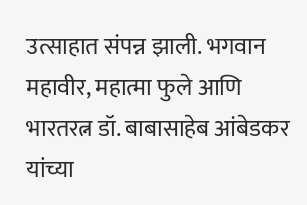उत्साहात संपन्न झाली. भगवान महावीर, महात्मा फुले आणि भारतरत्न डॉ. बाबासाहेब आंबेडकर यांच्या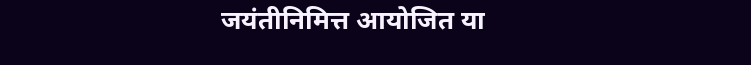जयंतीनिमित्त आयोजित या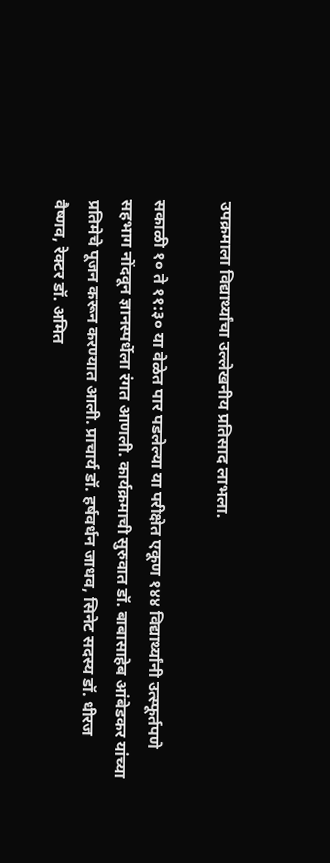उपक्रमाला विद्यार्थ्यांचा उल्लेखनीय प्रतिसाद लाभला.

सकाळी १० ते ११:३० या वेळेत पार पडलेल्या या परीक्षेत एकूण १४४ विद्यार्थ्यांनी उत्स्फूर्तपणे सहभाग नोंदवून ज्ञानस्पर्धेला रंगत आणली. कार्यक्रमाची सुरुवात डॉ. बाबासाहेब आंबेडकर यांच्या प्रतिमेचे पूजन करून करण्यात आली. प्राचार्य डॉ. हर्षवर्धन जाधव, सिनेट सदस्य डॉ. धीरज वैष्णव, रेक्टर डॉ. अमित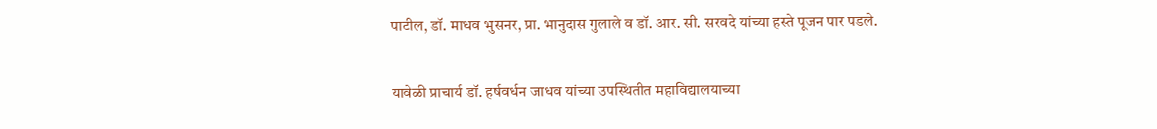पाटील, डॉ. माधव भुसनर, प्रा. भानुदास गुलाले व डॉ. आर. सी. सरवदे यांच्या हस्ते पूजन पार पडले.

यावेळी प्राचार्य डॉ. हर्षवर्धन जाधव यांच्या उपस्थितीत महाविद्यालयाच्या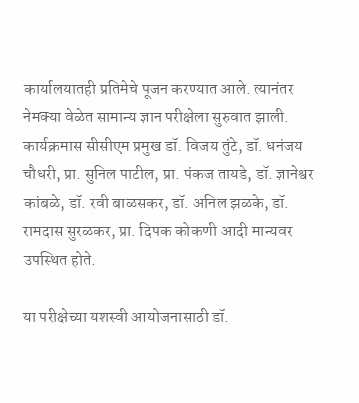कार्यालयातही प्रतिमेचे पूजन करण्यात आले. त्यानंतर नेमक्या वेळेत सामान्य ज्ञान परीक्षेला सुरुवात झाली. कार्यक्रमास सीसीएम प्रमुख डॉ. विजय तुंटे, डॉ. धनंजय चौधरी, प्रा. सुनिल पाटील, प्रा. पंकज तायडे, डॉ. ज्ञानेश्वर कांबळे, डॉ. रवी बाळसकर, डॉ. अनिल झळके, डॉ. रामदास सुरळकर, प्रा. दिपक कोकणी आदी मान्यवर उपस्थित होते.

या परीक्षेच्या यशस्वी आयोजनासाठी डॉ.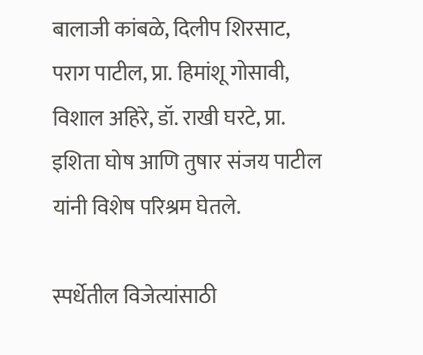बालाजी कांबळे, दिलीप शिरसाट, पराग पाटील, प्रा. हिमांशू गोसावी, विशाल अहिरे, डॉ. राखी घरटे, प्रा. इशिता घोष आणि तुषार संजय पाटील यांनी विशेष परिश्रम घेतले.

स्पर्धेतील विजेत्यांसाठी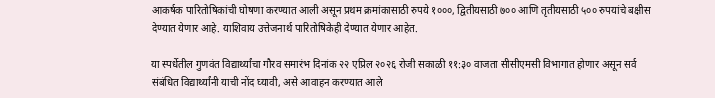आकर्षक पारितोषिकांची घोषणा करण्यात आली असून प्रथम क्रमांकासाठी रुपये १०००, द्वितीयसाठी ७०० आणि तृतीयसाठी ५०० रुपयांचे बक्षीस देण्यात येणार आहे. याशिवाय उत्तेजनार्थ पारितोषिकेही देण्यात येणार आहेत.

या स्पर्धेतील गुणवंत विद्यार्थ्यांचा गौरव समारंभ दिनांक २२ एप्रिल २०२६ रोजी सकाळी ११:३० वाजता सीसीएमसी विभागात होणार असून सर्व संबंधित विद्यार्थ्यांनी याची नोंद घ्यावी, असे आवाहन करण्यात आले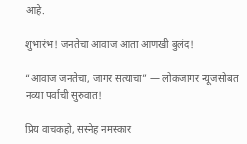आहे.

शुभारंभ! जनतेचा आवाज आता आणखी बुलंद!

“आवाज जनतेचा, जागर सत्याचा” — लोकजागर न्यूजसोबत नव्या पर्वाची सुरुवात!

प्रिय वाचकहो, सस्नेह नमस्कार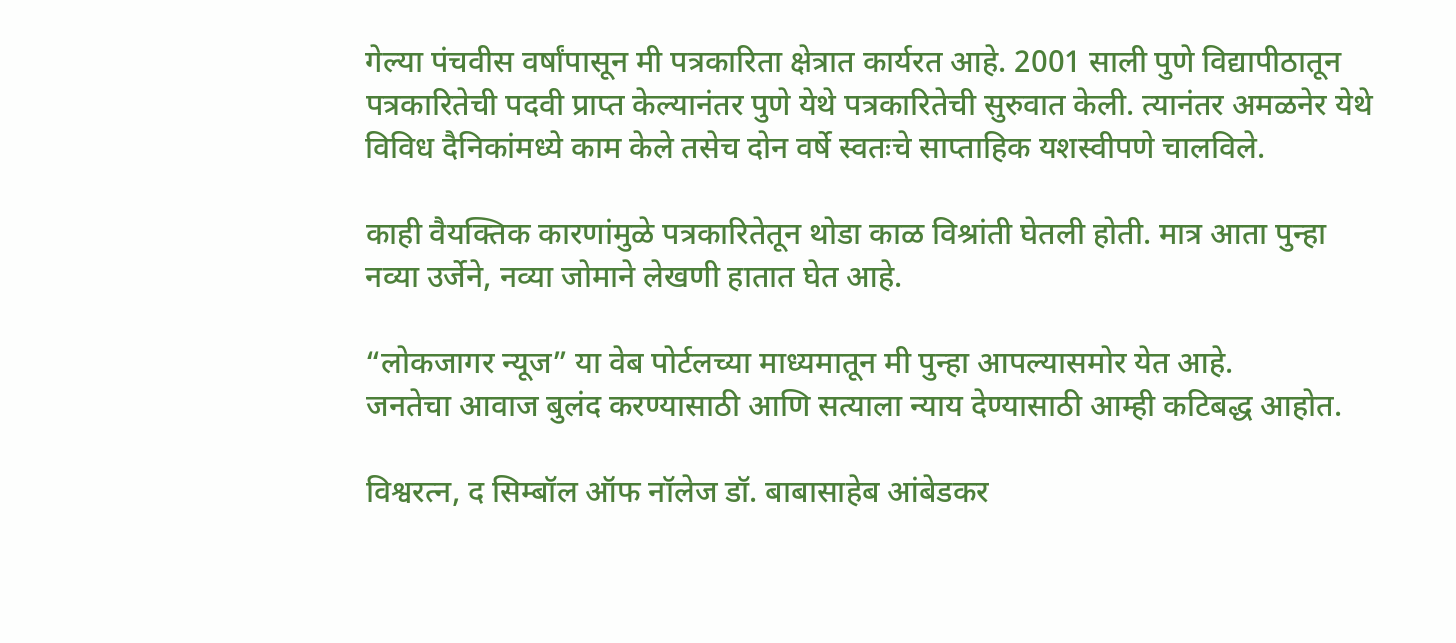गेल्या पंचवीस वर्षांपासून मी पत्रकारिता क्षेत्रात कार्यरत आहे. 2001 साली पुणे विद्यापीठातून पत्रकारितेची पदवी प्राप्त केल्यानंतर पुणे येथे पत्रकारितेची सुरुवात केली. त्यानंतर अमळनेर येथे विविध दैनिकांमध्ये काम केले तसेच दोन वर्षे स्वतःचे साप्ताहिक यशस्वीपणे चालविले.

काही वैयक्तिक कारणांमुळे पत्रकारितेतून थोडा काळ विश्रांती घेतली होती. मात्र आता पुन्हा नव्या उर्जेने, नव्या जोमाने लेखणी हातात घेत आहे.

“लोकजागर न्यूज” या वेब पोर्टलच्या माध्यमातून मी पुन्हा आपल्यासमोर येत आहे.
जनतेचा आवाज बुलंद करण्यासाठी आणि सत्याला न्याय देण्यासाठी आम्ही कटिबद्ध आहोत.

विश्वरत्न, द सिम्बॉल ऑफ नॉलेज डॉ. बाबासाहेब आंबेडकर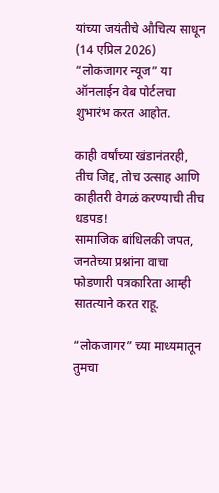यांच्या जयंतीचे औचित्य साधून (14 एप्रिल 2026)
“लोकजागर न्यूज” या ऑनलाईन वेब पोर्टलचा शुभारंभ करत आहोत.

काही वर्षांच्या खंडानंतरही, तीच जिद्द, तोच उत्साह आणि काहीतरी वेगळं करण्याची तीच धडपड!
सामाजिक बांधिलकी जपत, जनतेच्या प्रश्नांना वाचा फोडणारी पत्रकारिता आम्ही सातत्याने करत राहू.

“लोकजागर” च्या माध्यमातून तुमचा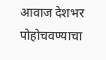आवाज देशभर पोहोचवण्याचा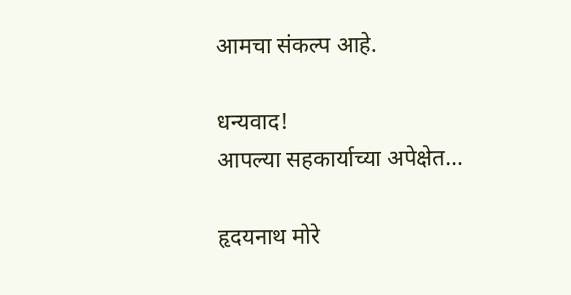आमचा संकल्प आहे.

धन्यवाद!
आपल्या सहकार्याच्या अपेक्षेत…

हृदयनाथ मोरे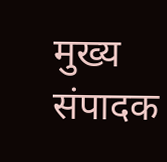मुख्य संपादक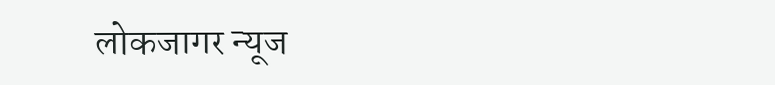लोकजागर न्यूज